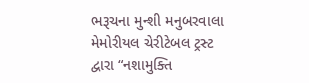ભરૂચના મુન્શી મનુબરવાલા મેમોરીયલ ચેરીટેબલ ટ્રસ્ટ દ્વારા “નશામુક્તિ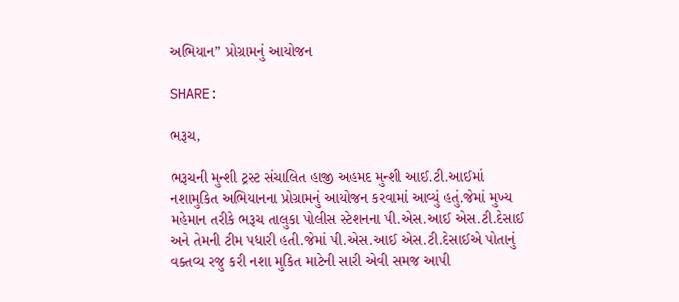અભિયાન” પ્રોગ્રામનું આયોજન

SHARE:

ભરૂચ,

ભરૂચની મુન્શી ટ્રસ્ટ સંચાલિત હાજી અહમદ મુન્શી આઈ.ટી.આઈમાં નશામુકિત અભિયાનના પ્રોગ્રામનું આયોજન કરવામાં આવ્યું હતું.જેમાં મુખ્ય મહેમાન તરીકે ભરૂચ તાલુકા પોલીસ સ્ટેશનના પી.એસ.આઈ એસ.ટી.દેસાઈ અને તેમની ટીમ પધારી હતી.જેમાં પી.એસ.આઈ એસ.ટી.દેસાઈએ પોતાનું વક્તવ્ય રજુ કરી નશા મુકિત માટેની સારી એવી સમજ આપી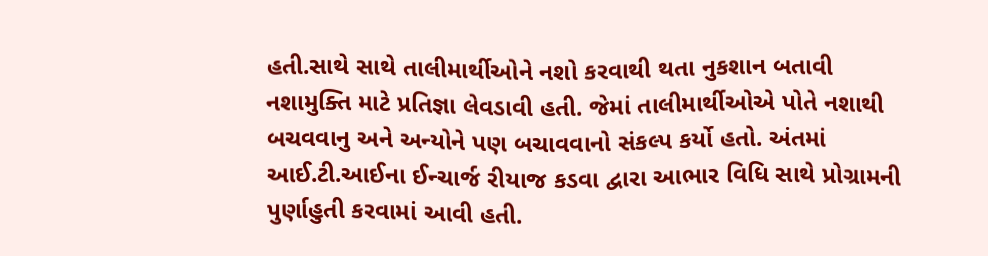હતી.સાથે સાથે તાલીમાર્થીઓને નશો કરવાથી થતા નુકશાન બતાવી નશામુક્તિ માટે પ્રતિજ્ઞા લેવડાવી હતી. જેમાં તાલીમાર્થીઓએ પોતે નશાથી બચવવાનુ અને અન્યોને પણ બચાવવાનો સંકલ્પ કર્યો હતો. અંતમાં આઈ.ટી.આઈના ઈન્ચાર્જ રીયાજ કડવા દ્વારા આભાર વિધિ સાથે પ્રોગ્રામની પુર્ણાહુતી કરવામાં આવી હતી.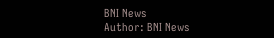BNI News
Author: BNI News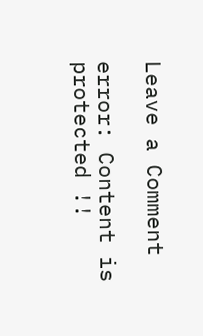Leave a Comment

error: Content is protected !!